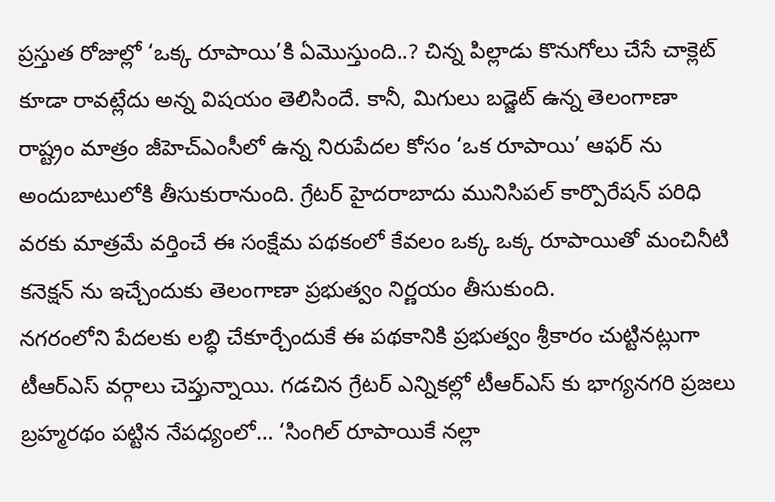ప్రస్తుత రోజుల్లో ‘ఒక్క రూపాయి’కి ఏమొస్తుంది..? చిన్న పిల్లాడు కొనుగోలు చేసే చాక్లెట్ కూడా రావట్లేదు అన్న విషయం తెలిసిందే. కానీ, మిగులు బడ్జెట్ ఉన్న తెలంగాణా రాష్ట్రం మాత్రం జీహెచ్ఎంసీలో ఉన్న నిరుపేదల కోసం ‘ఒక రూపాయి’ ఆఫర్ ను అందుబాటులోకి తీసుకురానుంది. గ్రేటర్ హైదరాబాదు మునిసిపల్ కార్పొరేషన్ పరిధి వరకు మాత్రమే వర్తించే ఈ సంక్షేమ పథకంలో కేవలం ఒక్క ఒక్క రూపాయితో మంచినీటి కనెక్షన్ ను ఇచ్చేందుకు తెలంగాణా ప్రభుత్వం నిర్ణయం తీసుకుంది.
నగరంలోని పేదలకు లబ్ధి చేకూర్చేందుకే ఈ పథకానికి ప్రభుత్వం శ్రీకారం చుట్టినట్లుగా టీఆర్ఎస్ వర్గాలు చెప్తున్నాయి. గడచిన గ్రేటర్ ఎన్నికల్లో టీఆర్ఎస్ కు భాగ్యనగరి ప్రజలు బ్రహ్మరథం పట్టిన నేపధ్యంలో… ‘సింగిల్ రూపాయికే నల్లా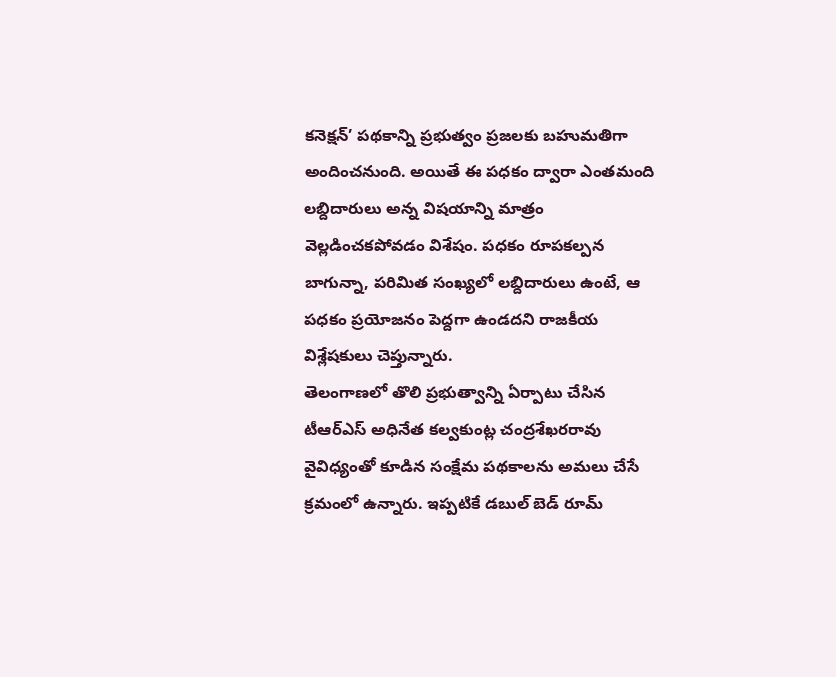కనెక్షన్’ పథకాన్ని ప్రభుత్వం ప్రజలకు బహుమతిగా అందించనుంది. అయితే ఈ పధకం ద్వారా ఎంతమంది లబ్దిదారులు అన్న విషయాన్ని మాత్రం వెల్లడించకపోవడం విశేషం. పధకం రూపకల్పన బాగున్నా, పరిమిత సంఖ్యలో లబ్దిదారులు ఉంటే, ఆ పధకం ప్రయోజనం పెద్దగా ఉండదని రాజకీయ విశ్లేషకులు చెప్తున్నారు.
తెలంగాణలో తొలి ప్రభుత్వాన్ని ఏర్పాటు చేసిన టీఆర్ఎస్ అధినేత కల్వకుంట్ల చంద్రశేఖరరావు వైవిధ్యంతో కూడిన సంక్షేమ పథకాలను అమలు చేసే క్రమంలో ఉన్నారు. ఇప్పటికే డబుల్ బెడ్ రూమ్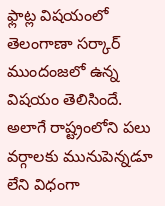ఫ్లాట్ల విషయంలో తెలంగాణా సర్కార్ ముందంజలో ఉన్న విషయం తెలిసిందే. అలాగే రాష్ట్రంలోని పలు వర్గాలకు మునుపెన్నడూ లేని విధంగా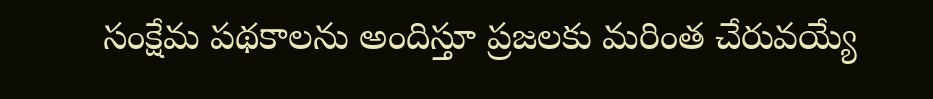సంక్షేమ పథకాలను అందిస్తూ ప్రజలకు మరింత చేరువయ్యే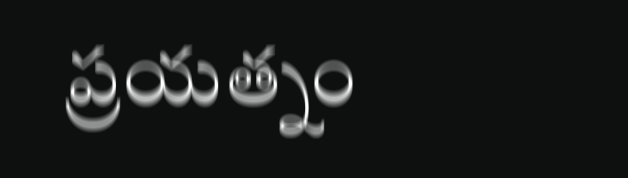ప్రయత్నం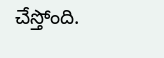చేస్తోంది.